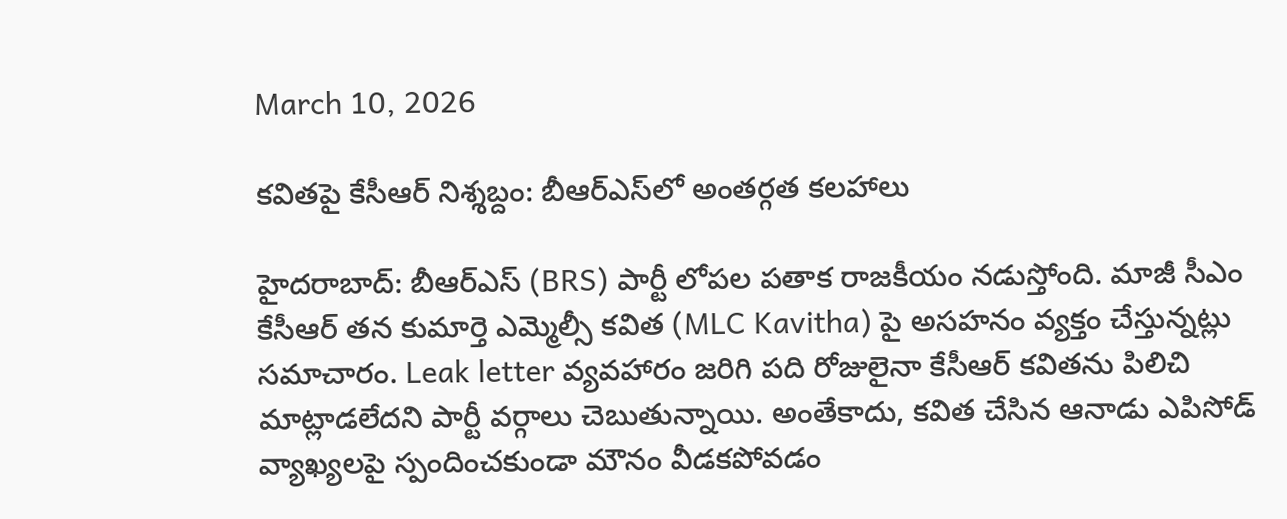March 10, 2026

కవితపై కేసీఆర్ నిశ్శబ్దం: బీఆర్ఎస్‌లో అంతర్గత కలహాలు

హైదరాబాద్‌: బీఆర్ఎస్‌ (BRS) పార్టీ లోపల పతాక రాజకీయం నడుస్తోంది. మాజీ సీఎం కేసీఆర్ తన కుమార్తె ఎమ్మెల్సీ కవిత (MLC Kavitha) పై అసహనం వ్యక్తం చేస్తున్నట్లు సమాచారం. Leak letter వ్యవహారం జరిగి పది రోజులైనా కేసీఆర్ కవితను పిలిచి మాట్లాడలేదని పార్టీ వర్గాలు చెబుతున్నాయి. అంతేకాదు, కవిత చేసిన ఆనాడు ఎపిసోడ్ వ్యాఖ్యలపై స్పందించకుండా మౌనం వీడకపోవడం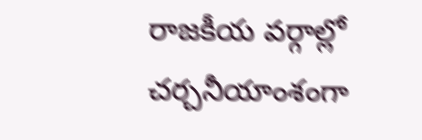రాజకీయ వర్గాల్లో చర్చనీయాంశంగా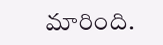మారింది.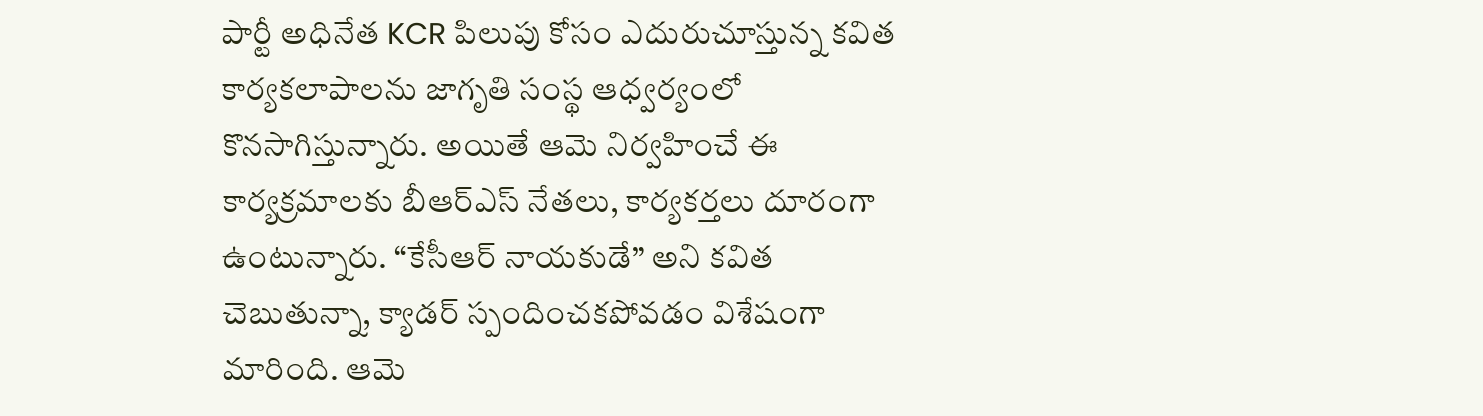పార్టీ అధినేత KCR పిలుపు కోసం ఎదురుచూస్తున్న కవిత కార్యకలాపాలను జాగృతి సంస్థ ఆధ్వర్యంలో కొనసాగిస్తున్నారు. అయితే ఆమె నిర్వహించే ఈ కార్యక్రమాలకు బీఆర్ఎస్ నేతలు, కార్యకర్తలు దూరంగా ఉంటున్నారు. “కేసీఆర్ నాయకుడే” అని కవిత చెబుతున్నా, క్యాడర్ స్పందించకపోవడం విశేషంగా మారింది. ఆమె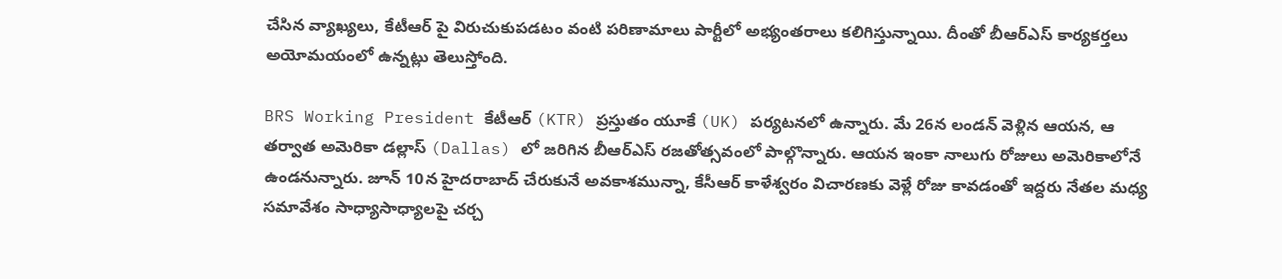చేసిన వ్యాఖ్యలు, కేటీఆర్ పై విరుచుకుపడటం వంటి పరిణామాలు పార్టీలో అభ్యంతరాలు కలిగిస్తున్నాయి. దీంతో బీఆర్ఎస్ కార్యకర్తలు అయోమయంలో ఉన్నట్లు తెలుస్తోంది.

BRS Working President కేటీఆర్ (KTR) ప్రస్తుతం యూకే (UK) పర్యటనలో ఉన్నారు. మే 26న లండన్ వెళ్లిన ఆయన, ఆ తర్వాత అమెరికా డల్లాస్ (Dallas) లో జరిగిన బీఆర్ఎస్ రజతోత్సవంలో పాల్గొన్నారు. ఆయన ఇంకా నాలుగు రోజులు అమెరికాలోనే ఉండనున్నారు. జూన్ 10న హైదరాబాద్ చేరుకునే అవకాశమున్నా, కేసీఆర్ కాళేశ్వరం విచారణకు వెళ్లే రోజు కావడంతో ఇద్దరు నేతల మధ్య సమావేశం సాధ్యాసాధ్యాలపై చర్చ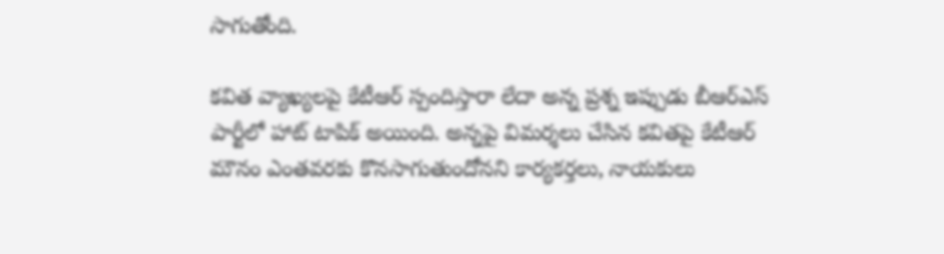సాగుతోంది.

కవిత వ్యాఖ్యలపై కేటీఆర్ స్పందిస్తారా లేదా అన్న ప్రశ్న ఇప్పుడు బీఆర్ఎస్ పార్టీలో హాట్ టాపిక్ అయింది. అన్నపై విమర్శలు చేసిన కవితపై కేటీఆర్ మౌనం ఎంతవరకు కొనసాగుతుందోనని కార్యకర్తలు, నాయకులు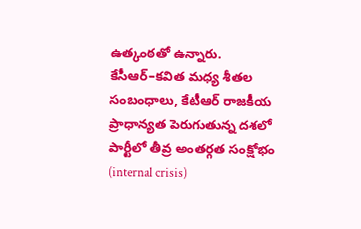ఉత్కంఠతో ఉన్నారు. కేసీఆర్‌–కవిత మధ్య శీతల సంబంధాలు, కేటీఆర్ రాజకీయ ప్రాధాన్యత పెరుగుతున్న దశలో పార్టీలో తీవ్ర అంతర్గత సంక్షోభం (internal crisis)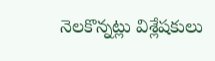నెలకొన్నట్లు విశ్లేషకులు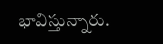భావిస్తున్నారు.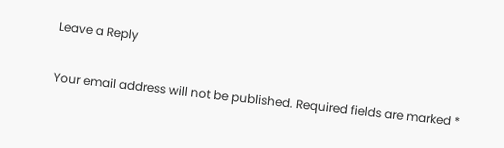Leave a Reply

Your email address will not be published. Required fields are marked *